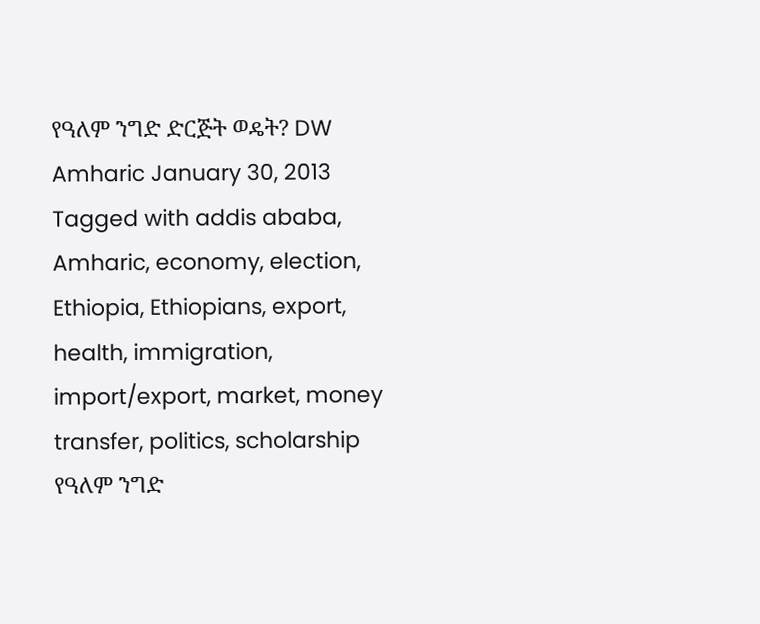የዓለም ንግድ ድርጅት ወዴት? DW Amharic January 30, 2013 Tagged with addis ababa, Amharic, economy, election, Ethiopia, Ethiopians, export, health, immigration, import/export, market, money transfer, politics, scholarship የዓለም ንግድ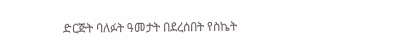ድርጅት ባለፉት ዓመታት በደረሰበት የስኬት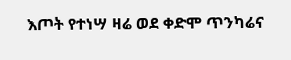እጦት የተነሣ ዛሬ ወደ ቀድሞ ጥንካሬና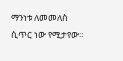ማንነቱ ለመመለስ ሲጥር ነው የሚታየው።